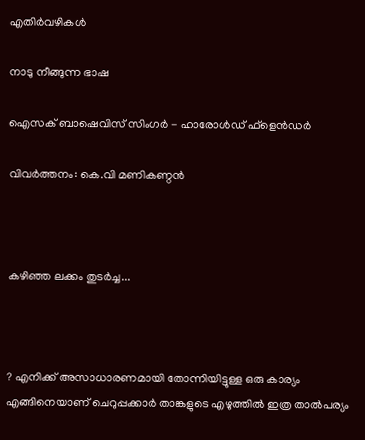എതിര്‍വഴികള്‍

നാടു നീങ്ങുന്ന ഭാഷ

ഐസക്‌ ബാഷെവിസ്‌ സിംഗര്‍ - ഹാരോള്‍ഡ്‌ ഫ്‌ളെന്‍ഡര്‍

വിവര്‍ത്തനം: കെ.വി മണികണ്ഠന്‍



കഴിഞ്ഞ ലക്കം തുടര്‍ച്ച...



? എനിക്ക്‌ അസാധാരണമായി തോന്നിയിട്ടുള്ള ഒരു കാര്യം എങ്ങിനെയാണ്‌ ചെറുപ്പക്കാര്‍ താങ്കളുടെ എഴുത്തില്‍ ഇത്ര താല്‍പര്യം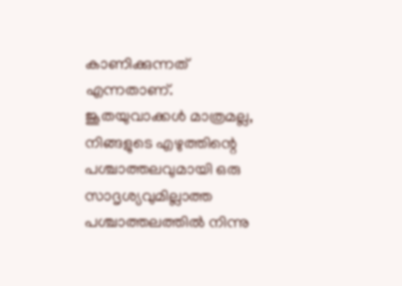കാണിക്കുന്നത്‌ എന്നതാണ്‌. ജൂതയുവാക്കള്‍ മാത്രമല്ല, നിങ്ങളുടെ എഴുത്തിന്റെ പശ്ചാത്തലവുമായി ഒരു സാദൃശ്യവുമില്ലാത്ത പശ്ചാത്തലത്തില്‍ നിന്നു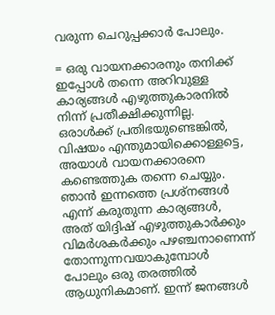വരുന്ന ചെറുപ്പക്കാര്‍ പോലും.

= ഒരു വായനക്കാരനും തനിക്ക്‌ ഇപ്പോള്‍ തന്നെ അറിവുള്ള കാര്യങ്ങള്‍ എഴുത്തുകാരനില്‍ നിന്ന് പ്രതീക്ഷിക്കുന്നില്ല. ഒരാള്‍ക്ക്‌ പ്രതിഭയുണ്ടെങ്കില്‍, വിഷയം എന്തുമായിക്കൊള്ളട്ടെ, അയാള്‍ വായനക്കാരനെ കണ്ടെത്തുക തന്നെ ചെയ്യും. ഞാന്‍ ഇന്നത്തെ പ്രശ്നങ്ങള്‍ എന്ന് കരുതുന്ന കാര്യങ്ങള്‍, അത്‌ യിദ്ദിഷ്‌ എഴുത്തുകാര്‍ക്കും വിമര്‍ശകര്‍ക്കും പഴഞ്ചനാണെന്ന് തോന്നുന്നവയാകുമ്പോള്‍ പോലും ഒരു തരത്തില്‍ ആധുനികമാണ്‌. ഇന്ന് ജനങ്ങള്‍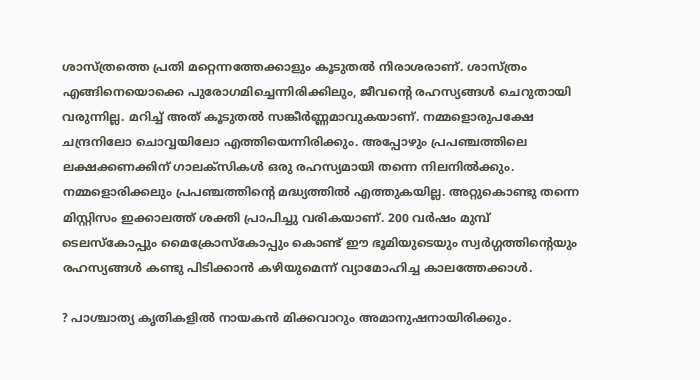ശാസ്ത്രത്തെ പ്രതി മറ്റെന്നത്തേക്കാളും കൂടുതല്‍ നിരാശരാണ്‌. ശാസ്ത്രം എങ്ങിനെയൊക്കെ പുരോഗമിച്ചെന്നിരിക്കിലും, ജീവന്റെ രഹസ്യങ്ങള്‍ ചെറുതായി വരുന്നില്ല. മറിച്ച്‌ അത്‌ കൂടുതല്‍ സങ്കീര്‍ണ്ണമാവുകയാണ്‌. നമ്മളൊരുപക്ഷേ ചന്ദ്രനിലോ ചൊവ്വയിലോ എത്തിയെന്നിരിക്കും. അപ്പോഴും പ്രപഞ്ചത്തിലെ ലക്ഷക്കണക്കിന്‌ ഗാലക്സികള്‍ ഒരു രഹസ്യമായി തന്നെ നിലനില്‍ക്കും. നമ്മളൊരിക്കലും പ്രപഞ്ചത്തിന്റെ മദ്ധ്യത്തില്‍ എത്തുകയില്ല. അറ്റുകൊണ്ടു തന്നെ മിസ്റ്റിസം ഇക്കാലത്ത്‌ ശക്തി പ്രാപിച്ചു വരികയാണ്‌. 200 വര്‍ഷം മുമ്പ്‌ ടെലസ്കോപ്പും മൈക്രോസ്കോപ്പും കൊണ്ട്‌ ഈ ഭൂമിയുടെയും സ്വര്‍ഗ്ഗത്തിന്റെയും രഹസ്യങ്ങള്‍ കണ്ടു പിടിക്കാന്‍ കഴിയുമെന്ന് വ്യാമോഹിച്ച കാലത്തേക്കാള്‍.

? പാശ്ചാത്യ കൃതികളില്‍ നായകന്‍ മിക്കവാറും അമാനുഷനായിരിക്കും.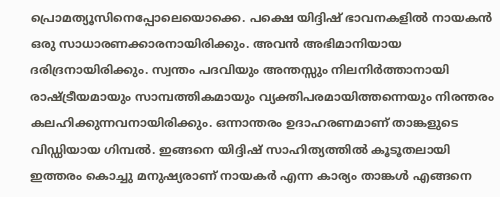പ്രൊമത്യൂസിനെപ്പോലെയൊക്കെ. പക്ഷെ യിദ്ദിഷ്‌ ഭാവനകളില്‍ നായകന്‍ ഒരു സാധാരണക്കാരനായിരിക്കും. അവന്‍ അഭിമാനിയായ ദരിദ്രനായിരിക്കും. സ്വന്തം പദവിയും അന്തസ്സും നിലനിര്‍ത്താനായി രാഷ്ട്രീയമായും സാമ്പത്തികമായും വ്യക്തിപരമായിത്തന്നെയും നിരന്തരം കലഹിക്കുന്നവനായിരിക്കും. ഒന്നാന്തരം ഉദാഹരണമാണ്‌ താങ്കളുടെ വിഡ്ഡിയായ ഗിമ്പല്‍. ഇങ്ങനെ യിദ്ദിഷ്‌ സാഹിത്യത്തില്‍ കൂടൂതലായി ഇത്തരം കൊച്ചു മനുഷ്യരാണ്‌ നായകര്‍ എന്ന കാര്യം താങ്കള്‍ എങ്ങനെ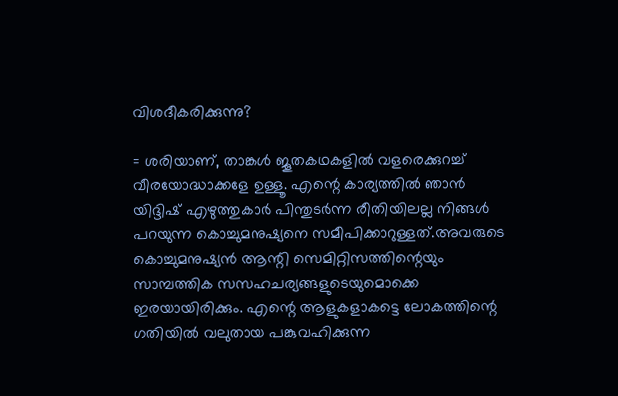വിശദീകരിക്കുന്നു?

= ശരിയാണ്‌, താങ്കള്‍ ജൂതകഥകളില്‍ വളരെക്കുറച്ച്‌ വീരയോദ്ധാക്കളേ ഉള്ളൂ. എന്റെ കാര്യത്തില്‍ ഞാന്‍ യിദ്ദിഷ്‌ എഴുത്തുകാര്‍ പിന്തുടര്‍ന്ന രീതിയിലല്ല നിങ്ങള്‍ പറയുന്ന കൊച്ചുമനുഷ്യനെ സമീപിക്കാറുള്ളത്‌.അവരുടെ കൊച്ചുമനുഷ്യന്‍ ആന്റി സെമിറ്റിസത്തിന്റെയും സാമ്പത്തിക സസഹചര്യങ്ങളുടെയുമൊക്കെ ഇരയായിരിക്കും. എന്റെ ആളുകളാകട്ടെ ലോകത്തിന്റെ ഗതിയില്‍ വലുതായ പങ്കുവഹിക്കുന്ന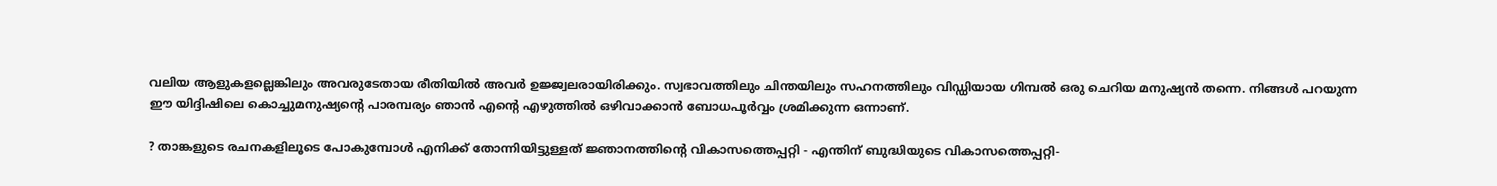വലിയ ആളുകളല്ലെങ്കിലും അവരുടേതായ രീതിയില്‍ അവര്‍ ഉജ്ജ്വലരായിരിക്കും. സ്വഭാവത്തിലും ചിന്തയിലും സഹനത്തിലും വിഡ്ഡിയായ ഗിമ്പല്‍ ഒരു ചെറിയ മനുഷ്യന്‍ തന്നെ. നിങ്ങള്‍ പറയുന്ന ഈ യിദ്ദിഷിലെ കൊച്ചുമനുഷ്യന്റെ പാരമ്പര്യം ഞാന്‍ എന്റെ എഴുത്തില്‍ ഒഴിവാക്കാന്‍ ബോധപൂര്‍വ്വം ശ്രമിക്കുന്ന ഒന്നാണ്‌.

? താങ്കളുടെ രചനകളിലൂടെ പോകുമ്പോള്‍ എനിക്ക്‌ തോന്നിയിട്ടുള്ളത്‌ ജ്ഞാനത്തിന്റെ വികാസത്തെപ്പറ്റി - എന്തിന്‌ ബുദ്ധിയുടെ വികാസത്തെപ്പറ്റി-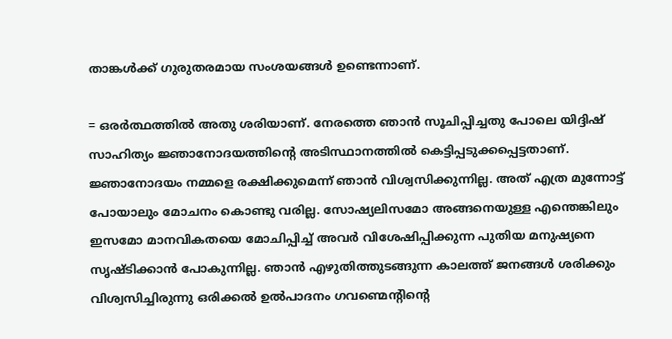താങ്കള്‍ക്ക്‌ ഗുരുതരമായ സംശയങ്ങള്‍ ഉണ്ടെന്നാണ്‌.

= ഒരര്‍ത്ഥത്തില്‍ അതു ശരിയാണ്‌. നേരത്തെ ഞാന്‍ സൂചിപ്പിച്ചതു പോലെ യിദ്ദിഷ്‌ സാഹിത്യം ജ്ഞാനോദയത്തിന്റെ അടിസ്ഥാനത്തില്‍ കെട്ടിപ്പടുക്കപ്പെട്ടതാണ്‌. ജ്ഞാനോദയം നമ്മളെ രക്ഷിക്കുമെന്ന് ഞാന്‍ വിശ്വസിക്കുന്നില്ല. അത്‌ എത്ര മുന്നോട്ട്‌ പോയാലും മോചനം കൊണ്ടു വരില്ല. സോഷ്യലിസമോ അങ്ങനെയുള്ള എന്തെങ്കിലും ഇസമോ മാനവികതയെ മോചിപ്പിച്ച്‌ അവര്‍ വിശേഷിപ്പിക്കുന്ന പുതിയ മനുഷ്യനെ സൃഷ്ടിക്കാന്‍ പോകുന്നില്ല. ഞാന്‍ എഴുതിത്തുടങ്ങുന്ന കാലത്ത്‌ ജനങ്ങള്‍ ശരിക്കും വിശ്വസിച്ചിരുന്നു ഒരിക്കല്‍ ഉല്‍പാദനം ഗവണ്മെന്റിന്റെ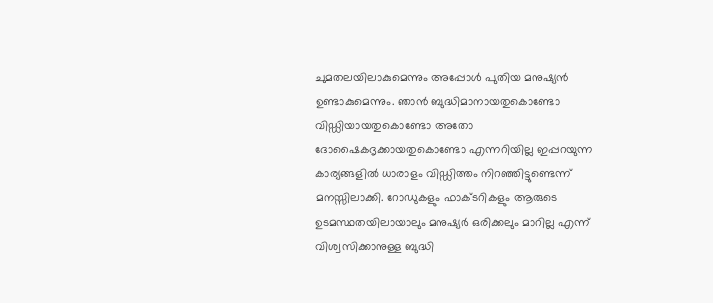ചുമതലയിലാകുമെന്നും അപ്പോള്‍ പുതിയ മനുഷ്യന്‍ ഉണ്ടാകുമെന്നും. ഞാന്‍ ബുദ്ധിമാനായതുകൊണ്ടോ വിഡ്ഡിയായതുകൊണ്ടോ അതോ ദോഷൈകദൃക്കായതുകൊണ്ടോ എന്നറിയില്ല ഇപ്പറയുന്ന കാര്യങ്ങളില്‍ ധാരാളം വിഡ്ഡിത്തം നിറഞ്ഞിട്ടുണ്ടെന്ന് മനസ്സിലാക്കി. റോഡുകളും ഫാക്ടറികളും ആരുടെ ഉടമസ്ഥതയിലായാലും മനുഷ്യര്‍ ഒരിക്കലും മാറില്ല എന്ന് വിശ്വസിക്കാനുള്ള ബുദ്ധി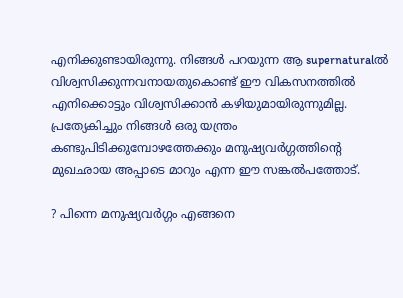എനിക്കുണ്ടായിരുന്നു. നിങ്ങള്‍ പറയുന്ന ആ supernaturalല്‍ വിശ്വസിക്കുന്നവനായതുകൊണ്ട്‌ ഈ വികസനത്തില്‍ എനിക്കൊട്ടും വിശ്വസിക്കാന്‍ കഴിയുമായിരുന്നുമില്ല. പ്രത്യേകിച്ചും നിങ്ങള്‍ ഒരു യന്ത്രം കണ്ടുപിടിക്കുമ്പോഴത്തേക്കും മനുഷ്യവര്‍ഗ്ഗത്തിന്റെ മുഖഛായ അപ്പാടെ മാറും എന്ന ഈ സങ്കല്‍പത്തോട്‌.

? പിന്നെ മനുഷ്യവര്‍ഗ്ഗം എങ്ങനെ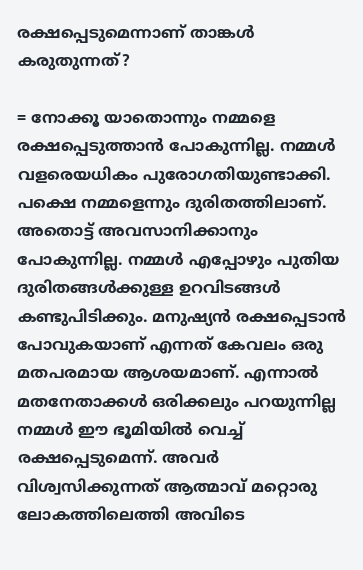രക്ഷപ്പെടുമെന്നാണ്‌ താങ്കള്‍ കരുതുന്നത്‌?

= നോക്കൂ യാതൊന്നും നമ്മളെ രക്ഷപ്പെടുത്താന്‍ പോകുന്നില്ല. നമ്മള്‍ വളരെയധികം പുരോഗതിയുണ്ടാക്കി. പക്ഷെ നമ്മളെന്നും ദുരിതത്തിലാണ്‌. അതൊട്ട്‌ അവസാനിക്കാനും പോകുന്നില്ല. നമ്മള്‍ എപ്പോഴും പുതിയ ദുരിതങ്ങള്‍ക്കുള്ള ഉറവിടങ്ങള്‍ കണ്ടുപിടിക്കും. മനുഷ്യന്‍ രക്ഷപ്പെടാന്‍ പോവുകയാണ്‌ എന്നത്‌ കേവലം ഒരു മതപരമായ ആശയമാണ്‌. എന്നാല്‍ മതനേതാക്കള്‍ ഒരിക്കലും പറയുന്നില്ല നമ്മള്‍ ഈ ഭൂമിയില്‍ വെച്ച്‌ രക്ഷപ്പെടുമെന്ന്. അവര്‍ വിശ്വസിക്കുന്നത്‌ ആത്മാവ്‌ മറ്റൊരു ലോകത്തിലെത്തി അവിടെ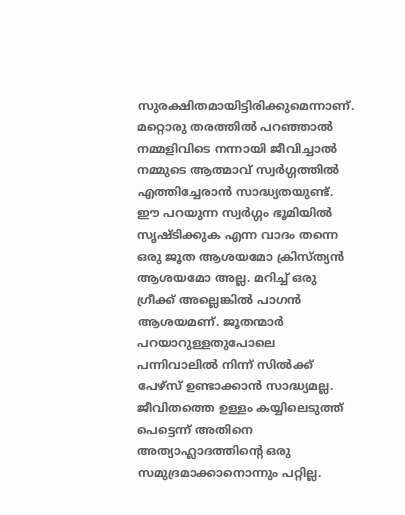സുരക്ഷിതമായിട്ടിരിക്കുമെന്നാണ്‌. മറ്റൊരു തരത്തില്‍ പറഞ്ഞാല്‍ നമ്മളിവിടെ നന്നായി ജീവിച്ചാല്‍ നമ്മുടെ ആത്മാവ്‌ സ്വര്‍ഗ്ഗത്തില്‍ എത്തിച്ചേരാന്‍ സാദ്ധ്യതയുണ്ട്‌. ഈ പറയുന്ന സ്വര്‍ഗ്ഗം ഭൂമിയില്‍ സൃഷ്ടിക്കുക എന്ന വാദം തന്നെ ഒരു ജൂത ആശയമോ ക്രിസ്ത്യന്‍ ആശയമോ അല്ല. മറിച്ച്‌ ഒരു ഗ്രീക്ക്‌ അല്ലെങ്കില്‍ പാഗന്‍ ആശയമണ്‌. ജൂതന്മാര്‍ പറയാറുള്ളതുപോലെ പന്നിവാലില്‍ നിന്ന് സില്‍ക്ക്‌ പേഴ്സ്‌ ഉണ്ടാക്കാന്‍ സാദ്ധ്യമല്ല. ജീവിതത്തെ ഉള്ളം കയ്യിലെടുത്ത്‌ പെട്ടെന്ന് അതിനെ അത്യാഹ്ലാദത്തിന്റെ ഒരു സമുദ്രമാക്കാനൊന്നും പറ്റില്ല.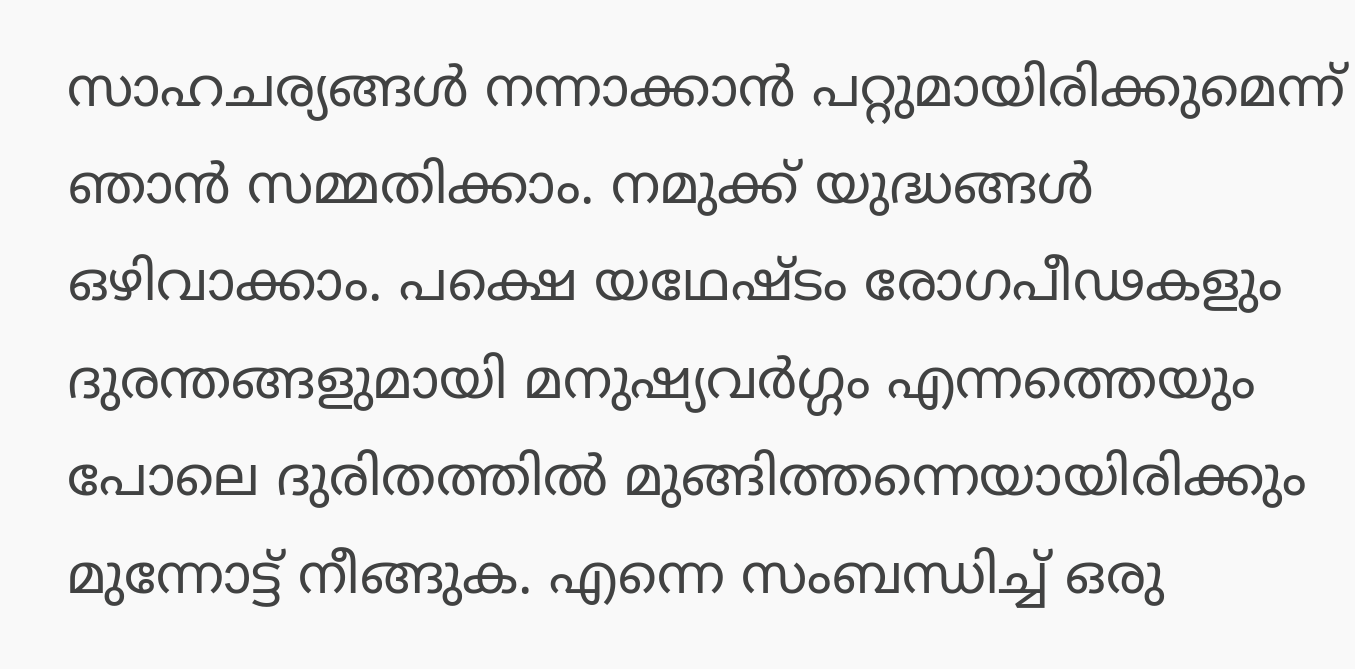സാഹചര്യങ്ങള്‍ നന്നാക്കാന്‍ പറ്റുമായിരിക്കുമെന്ന് ഞാന്‍ സമ്മതിക്കാം. നമുക്ക്‌ യുദ്ധങ്ങള്‍ ഒഴിവാക്കാം. പക്ഷെ യഥേഷ്ടം രോഗപീഢകളും ദുരന്തങ്ങളുമായി മനുഷ്യവര്‍ഗ്ഗം എന്നത്തെയും പോലെ ദുരിതത്തില്‍ മുങ്ങിത്തന്നെയായിരിക്കും മുന്നോട്ട്‌ നീങ്ങുക. എന്നെ സംബന്ധിച്ച്‌ ഒരു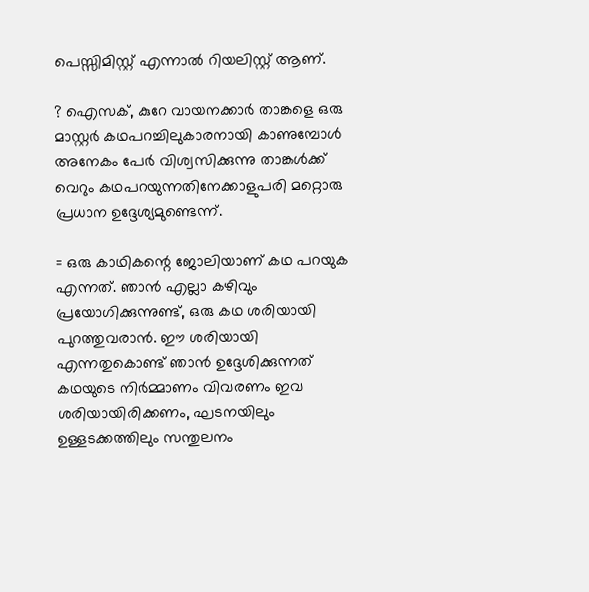പെസ്സിമിസ്റ്റ്‌ എന്നാല്‍ റിയലിസ്റ്റ്‌ ആണ്‌.

? ഐസക്‌, കുറേ വായനക്കാര്‍ താങ്കളെ ഒരു മാസ്റ്റര്‍ കഥപറച്ചിലുകാരനായി കാണുമ്പോള്‍ അനേകം പേര്‍ വിശ്വസിക്കുന്നു താങ്കള്‍ക്ക്‌ വെറും കഥപറയുന്നതിനേക്കാളുപരി മറ്റൊരു പ്രധാന ഉദ്ദേശ്യമുണ്ടെന്ന്.

= ഒരു കാഥികന്റെ ജോലിയാണ്‌ കഥ പറയുക എന്നത്‌. ഞാന്‍ എല്ലാ കഴിവും പ്രയോഗിക്കുന്നുണ്ട്‌, ഒരു കഥ ശരിയായി പുറത്തുവരാന്‍. ഈ ശരിയായി എന്നതുകൊണ്ട്‌ ഞാന്‍ ഉദ്ദേശിക്കുന്നത്‌ കഥയുടെ നിര്‍മ്മാണം വിവരണം ഇവ ശരിയായിരിക്കണം, ഘടനയിലും ഉള്ളടക്കത്തിലും സന്തുലനം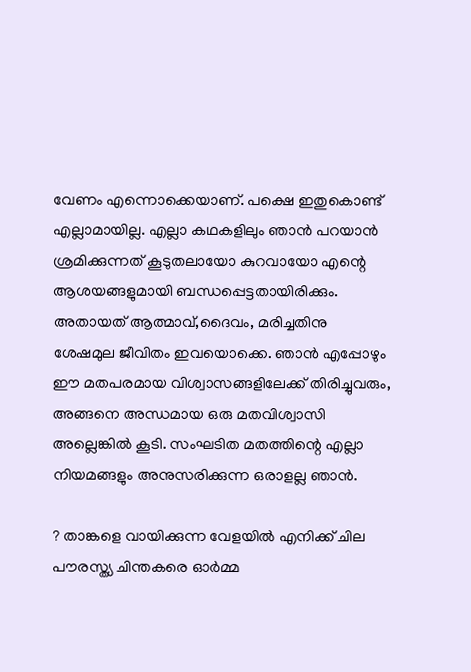വേണം എന്നൊക്കെയാണ്‌. പക്ഷെ ഇതുകൊണ്ട്‌ എല്ലാമായില്ല. എല്ലാ കഥകളിലും ഞാന്‍ പറയാന്‍ ശ്രമിക്കുന്നത്‌ കൂടുതലായോ കുറവായോ എന്റെ ആശയങ്ങളുമായി ബന്ധപ്പെട്ടതായിരിക്കും. അതായത്‌ ആത്മാവ്‌,ദൈവം, മരിച്ചതിനു ശേഷമുല ജീവിതം ഇവയൊക്കെ. ഞാന്‍ എപ്പോഴും ഈ മതപരമായ വിശ്വാസങ്ങളിലേക്ക്‌ തിരിച്ചുവരും, അങ്ങനെ അന്ധമായ ഒരു മതവിശ്വാസി അല്ലെങ്കില്‍ കൂടി. സംഘടിത മതത്തിന്റെ എല്ലാ നിയമങ്ങളും അനുസരിക്കുന്ന ഒരാളല്ല ഞാന്‍.

? താങ്കളെ വായിക്കുന്ന വേളയില്‍ എനിക്ക്‌ ചില പൗരസ്ത്യ ചിന്തകരെ ഓര്‍മ്മ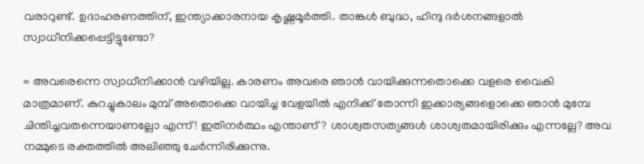വരാറുണ്ട്‌. ഉദാഹരണത്തിന്‌, ഇന്ത്യാക്കാരനായ കൃഷ്ണമൂര്‍ത്തി. താങ്കള്‍ ബുദ്ധ, ഹിന്ദു ദര്‍ശനങ്ങളാല്‍ സ്വാധീനിക്കപ്പെട്ടിട്ടുണ്ടോ?

= അവരെന്നെ സ്വാധീനിക്കാന്‍ വഴിയില്ല. കാരണം അവരെ ഞാന്‍ വായിക്കുന്നതൊക്കെ വളരെ വൈകി മാത്രമാണ്‌. കുറച്ചുകാലം മുമ്പ്‌ അതൊക്കെ വായിച്ച വേളയില്‍ എനിക്ക്‌ തോന്നി ഇക്കാര്യങ്ങളൊക്കെ ഞാന്‍ മുമ്പേ ചിന്തിച്ചവതന്നെയാണല്ലോ എന്ന്! ഇതിനര്‍ത്ഥം എന്താണ്‌? ശാശ്വതസത്യങ്ങള്‍ ശാശ്വതമായിരിക്കും എന്നല്ലേ? അവ നമ്മുടെ രക്തത്തില്‍ അലിഞ്ഞു ചേര്‍ന്നിരിക്കുന്നു.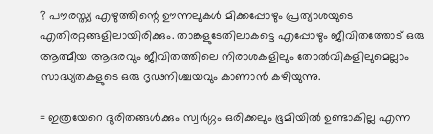? പൗരസ്ത്യ എഴുത്തിന്റെ ഊന്നലുകള്‍ മിക്കപ്പോഴും പ്രത്യാശയുടെ എതിരറ്റങ്ങളിലായിരിക്കും. താങ്കളുടേതിലാകട്ടെ എപ്പോഴും ജീവിതത്തോട്‌ ഒരു ആത്മീയ ആദരവും ജീവിതത്തിലെ നിരാശകളിലും തോല്‍വികളിലുമെല്ലാം സാദ്ധ്യതകളുടെ ഒരു ദൃഢനിശ്ചയവും കാണാന്‍ കഴിയുന്നു.

= ഇത്രയേറെ ദുരിതങ്ങള്‍ക്കും സ്വര്‍ഗ്ഗം ഒരിക്കലും ഭൂമിയില്‍ ഉണ്ടാകില്ല എന്ന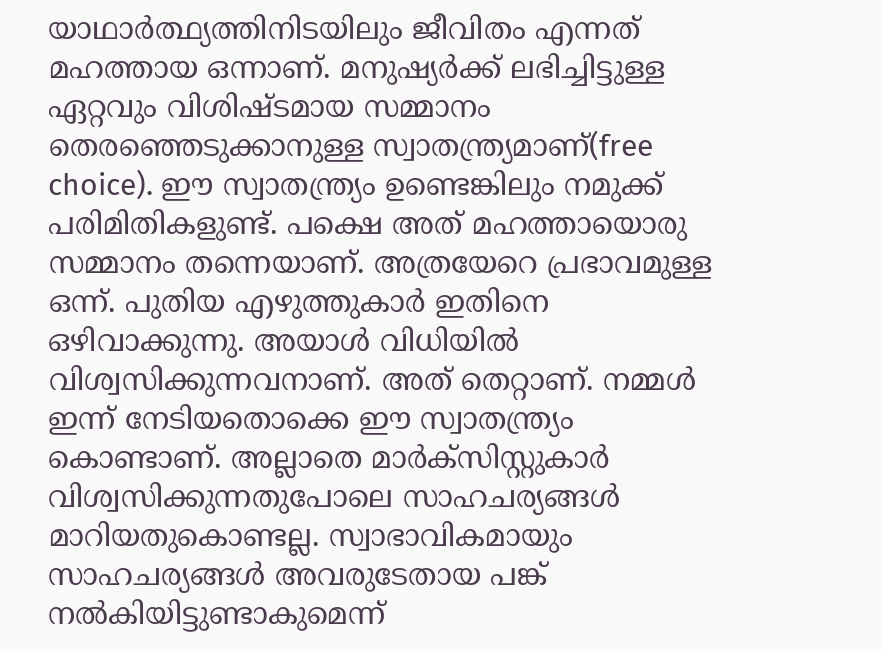യാഥാര്‍ത്ഥ്യത്തിനിടയിലും ജീവിതം എന്നത്‌ മഹത്തായ ഒന്നാണ്‌. മനുഷ്യര്‍ക്ക്‌ ലഭിച്ചിട്ടുള്ള ഏറ്റവും വിശിഷ്ടമായ സമ്മാനം തെരഞ്ഞെടുക്കാനുള്ള സ്വാതന്ത്ര്യമാണ്‌(free choice). ഈ സ്വാതന്ത്ര്യം ഉണ്ടെങ്കിലും നമുക്ക്‌ പരിമിതികളുണ്ട്‌. പക്ഷെ അത്‌ മഹത്തായൊരു സമ്മാനം തന്നെയാണ്‌. അത്രയേറെ പ്രഭാവമുള്ള ഒന്ന്. പുതിയ എഴുത്തുകാര്‍ ഇതിനെ ഒഴിവാക്കുന്നു. അയാള്‍ വിധിയില്‍ വിശ്വസിക്കുന്നവനാണ്‌. അത്‌ തെറ്റാണ്‌. നമ്മള്‍ ഇന്ന് നേടിയതൊക്കെ ഈ സ്വാതന്ത്ര്യം കൊണ്ടാണ്‌. അല്ലാതെ മാര്‍ക്സിസ്റ്റുകാര്‍ വിശ്വസിക്കുന്നതുപോലെ സാഹചര്യങ്ങള്‍ മാറിയതുകൊണ്ടല്ല. സ്വാഭാവികമായും സാഹചര്യങ്ങള്‍ അവരുടേതായ പങ്ക്‌ നല്‍കിയിട്ടുണ്ടാകുമെന്ന്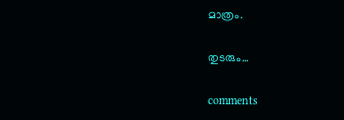മാത്രം.

തുടരും...

comments